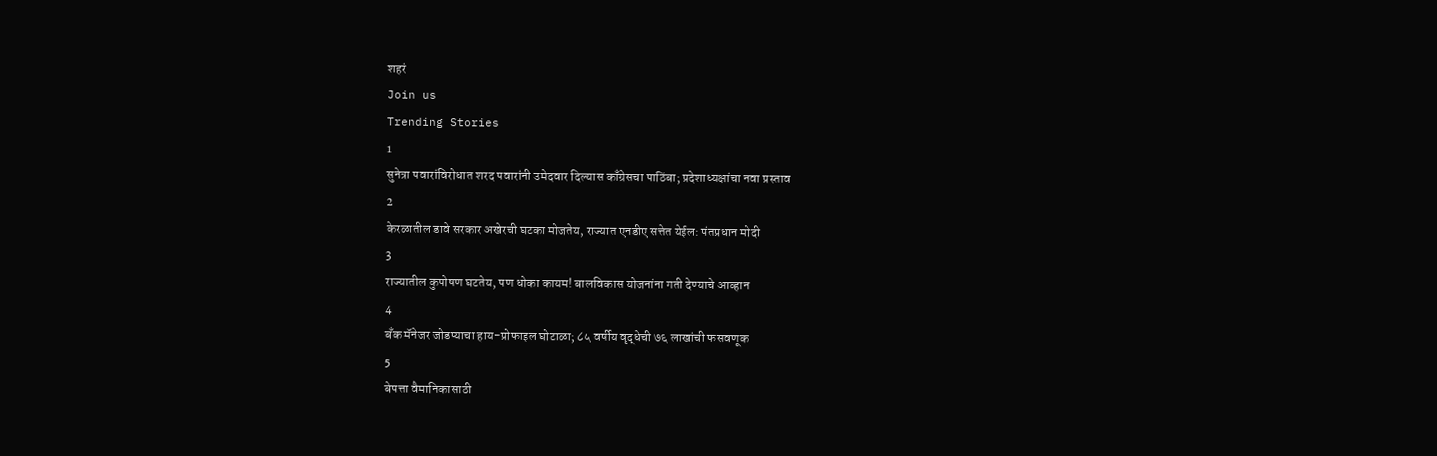शहरं
Join us
Trending Stories
1
सुनेत्रा पवारांविरोधात शरद पवारांनी उमेदवार दिल्यास काँग्रेसचा पाठिंबा; प्रदेशाध्यक्षांचा नवा प्रस्ताव
2
केरळातील डावे सरकार अखेरची घटका मोजतेय, राज्यात एनडीए सत्तेत येईल: पंतप्रधान मोदी
3
राज्यातील कुपोषण घटतेय, पण धोका कायम! बालविकास योजनांना गती देण्याचे आव्हान
4
बँक मॅनेजर जोडप्याचा हाय-प्रोफाइल घोटाळा; ८५ वर्षीय वृद्धेची ७६ लाखांची फसवणूक
5
बेपत्ता वैमानिकासाठी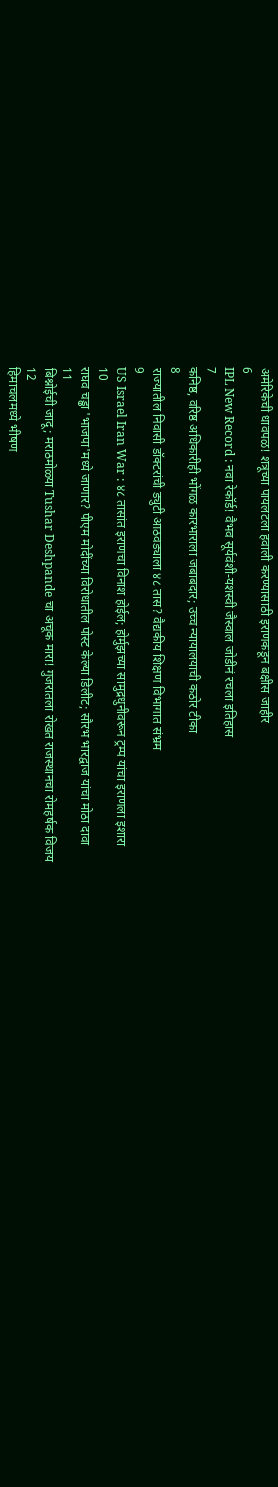अमेरिकेची धावपळ! शत्रूच्या पायलटला हवाली करण्यासाठी इराणकडून बक्षीस जाहीर
6
IPL New Record : नवा रेकॉर्ड! वैभव सूर्यवंशी-यशस्वी जैस्वाल जोडीनं रचला इतिहास
7
कनिष्ठ, वरिष्ठ अधिकारीही भोंगळ कारभाराला जबाबदार; उच्च न्यायालयाची कठोर टीका
8
राज्यातील निवासी डॉक्टरांची ड्युटी आठवड्याला ४८ तास? वैद्यकीय शिक्षण विभागात संभ्रम
9
US Israel Iran War : ४८ तासांत इराणचा विनाश होईल; होर्मुझच्या सामुद्रधुनीवरून ट्रम्प यांचा इराणला इशारा
10
राघव चड्ढा 'भाजपा'मध्ये जाणार? पीएम मोदींच्या विरोधातील पोस्ट केल्या डिलीट; सौरभ भारद्वाज यांचा मोठा दावा
11
बिश्नोईची जादू; मराठमोळ्या Tushar Deshpande चा अचूक मारा! गुजरातला रोखत राजस्थानचा रोमहर्षक विजय
12
हिमाचलमध्ये भीषण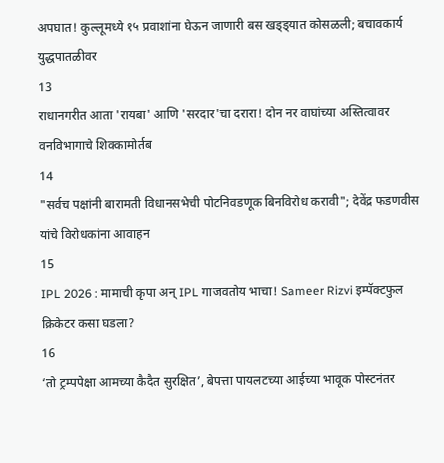अपघात! कुल्लूमध्ये १५ प्रवाशांना घेऊन जाणारी बस खड्ड्यात कोसळली; बचावकार्य युद्धपातळीवर
13
राधानगरीत आता 'रायबा' आणि 'सरदार'चा दरारा! दोन नर वाघांच्या अस्तित्वावर वनविभागाचे शिक्कामोर्तब
14
"सर्वच पक्षांनी बारामती विधानसभेची पोटनिवडणूक बिनविरोध करावी"; देवेंद्र फडणवीस यांचे विरोधकांना आवाहन
15
IPL 2026 : मामाची कृपा अन् IPL गाजवतोय भाचा! Sameer Rizvi इम्पॅक्टफुल क्रिकेटर कसा घडला?
16
‘तो ट्रम्पपेक्षा आमच्या कैदैत सुरक्षित’, बेपत्ता पायलटच्या आईच्या भावूक पोस्टनंतर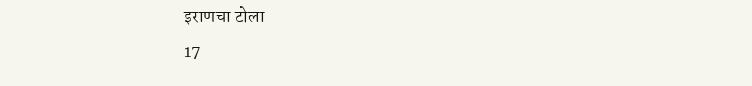इराणचा टोला
17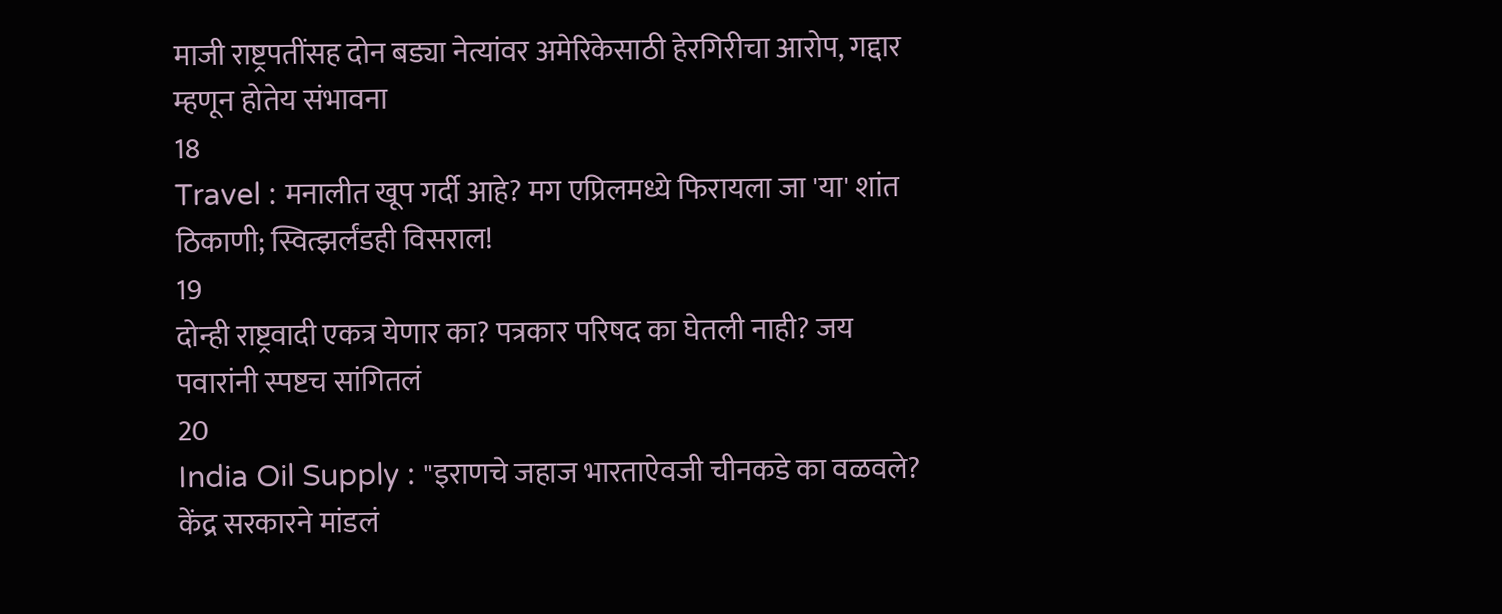माजी राष्ट्रपतींसह दोन बड्या नेत्यांवर अमेरिकेसाठी हेरगिरीचा आरोप, गद्दार म्हणून होतेय संभावना
18
Travel : मनालीत खूप गर्दी आहे? मग एप्रिलमध्ये फिरायला जा 'या' शांत ठिकाणी; स्वित्झर्लंडही विसराल!
19
दोन्ही राष्ट्रवादी एकत्र येणार का? पत्रकार परिषद का घेतली नाही? जय पवारांनी स्पष्टच सांगितलं
20
India Oil Supply : "इराणचे जहाज भारताऐवजी चीनकडे का वळवले? केंद्र सरकारने मांडलं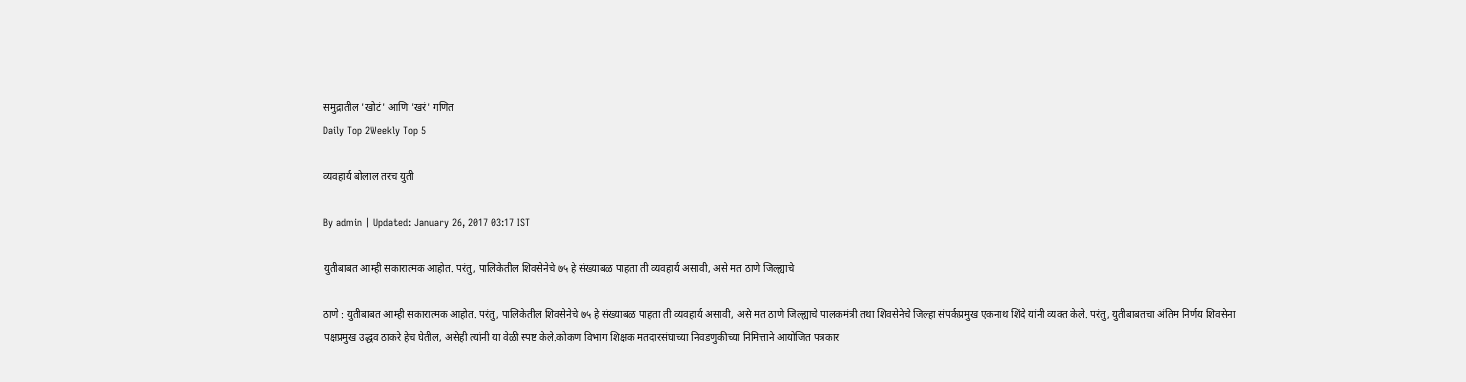समुद्रातील 'खोटं' आणि 'खरं' गणित
Daily Top 2Weekly Top 5

व्यवहार्य बोलाल तरच युती

By admin | Updated: January 26, 2017 03:17 IST

युतीबाबत आम्ही सकारात्मक आहोत. परंतु, पालिकेतील शिवसेनेचे ७५ हे संख्याबळ पाहता ती व्यवहार्य असावी, असे मत ठाणे जिल्ह्याचे

ठाणे : युतीबाबत आम्ही सकारात्मक आहोत. परंतु, पालिकेतील शिवसेनेचे ७५ हे संख्याबळ पाहता ती व्यवहार्य असावी, असे मत ठाणे जिल्ह्याचे पालकमंत्री तथा शिवसेनेचे जिल्हा संपर्कप्रमुख एकनाथ शिंदे यांनी व्यक्त केले. परंतु, युतीबाबतचा अंतिम निर्णय शिवसेना पक्षप्रमुख उद्धव ठाकरे हेच घेतील, असेही त्यांनी या वेळी स्पष्ट केले.कोकण विभाग शिक्षक मतदारसंघाच्या निवडणुकीच्या निमित्ताने आयोजित पत्रकार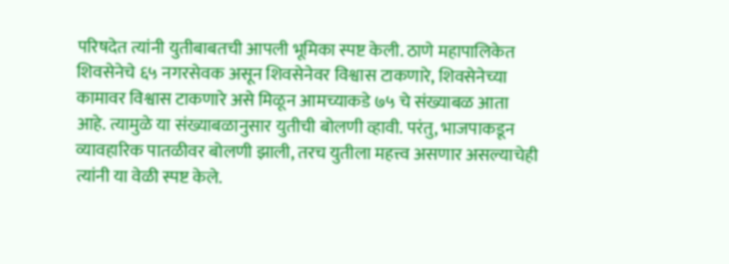परिषदेत त्यांनी युतीबाबतची आपली भूमिका स्पष्ट केली. ठाणे महापालिकेत शिवसेनेचे ६५ नगरसेवक असून शिवसेनेवर विश्वास टाकणारे, शिवसेनेच्या कामावर विश्वास टाकणारे असे मिळून आमच्याकडे ७५ चे संख्याबळ आता आहे. त्यामुळे या संख्याबळानुसार युतीची बोलणी व्हावी. परंतु, भाजपाकडून व्यावहारिक पातळीवर बोलणी झाली, तरच युतीला महत्त्व असणार असल्याचेही त्यांनी या वेळी स्पष्ट केले.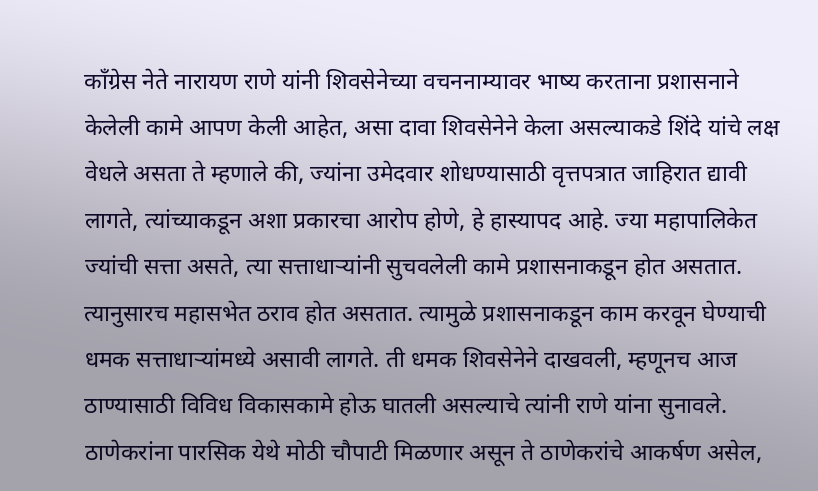काँग्रेस नेते नारायण राणे यांनी शिवसेनेच्या वचननाम्यावर भाष्य करताना प्रशासनाने केलेली कामे आपण केली आहेत, असा दावा शिवसेनेने केला असल्याकडे शिंदे यांचे लक्ष वेधले असता ते म्हणाले की, ज्यांना उमेदवार शोधण्यासाठी वृत्तपत्रात जाहिरात द्यावी लागते, त्यांच्याकडून अशा प्रकारचा आरोप होणे, हे हास्यापद आहे. ज्या महापालिकेत ज्यांची सत्ता असते, त्या सत्ताधाऱ्यांनी सुचवलेली कामे प्रशासनाकडून होत असतात. त्यानुसारच महासभेत ठराव होत असतात. त्यामुळे प्रशासनाकडून काम करवून घेण्याची धमक सत्ताधाऱ्यांमध्ये असावी लागते. ती धमक शिवसेनेने दाखवली, म्हणूनच आज ठाण्यासाठी विविध विकासकामे होऊ घातली असल्याचे त्यांनी राणे यांना सुनावले. ठाणेकरांना पारसिक येथे मोठी चौपाटी मिळणार असून ते ठाणेकरांचे आकर्षण असेल,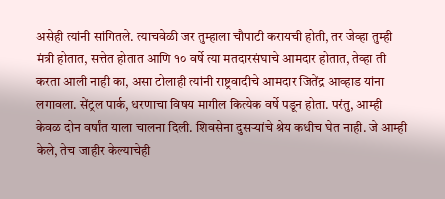असेही त्यांनी सांगितले. त्याचवेळी जर तुम्हाला चौपाटी करायची होती, तर जेव्हा तुम्ही मंत्री होतात, सत्तेत होतात आणि १० वर्षे त्या मतदारसंघाचे आमदार होतात, तेव्हा ती करता आली नाही का, असा टोलाही त्यांनी राष्ट्रवादीचे आमदार जितेंद्र आव्हाड यांना लगावला. सेंट्रल पार्क, धरणाचा विषय मागील कित्येक वर्षे पडून होता. परंतु, आम्ही केवळ दोन वर्षांत याला चालना दिली. शिवसेना दुसऱ्यांचे श्रेय कधीच घेत नाही. जे आम्ही केले, तेच जाहीर केल्याचेही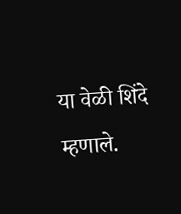या वेळी शिंदे म्हणाले.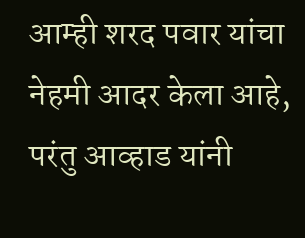आम्ही शरद पवार यांचा नेहमी आदर केला आहे, परंतु आव्हाड यांनी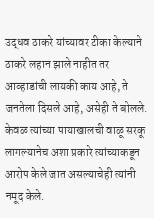उद्धव ठाकरे यांच्यावर टीका केल्याने ठाकरे लहान झाले नाहीत तर आव्हाडांची लायकी काय आहे, ते जनतेला दिसले आहे, असेही ते बोलले. केवळ त्यांच्या पायाखालची वाळू सरकू लागल्यानेच अशा प्रकारे त्यांच्याकडून आरोप केले जात असल्याचेही त्यांनी नमूद केले.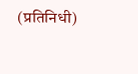(प्रतिनिधी)